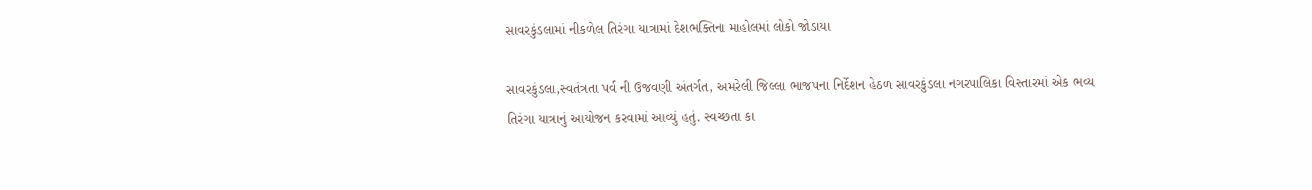સાવરકુંડલામાં નીકળેલ તિરંગા યાત્રામાં દેશભક્તિના માહોલમાં લોકો જોડાયા

સાવરકુંડલા,સ્વતંત્રતા પર્વ ની ઉજવણી અંતર્ગત, અમરેલી જિલ્લા ભાજપના નિર્દેશન હેઠળ સાવરકુંડલા નગરપાલિકા વિસ્તારમાં એક ભવ્ય તિરંગા યાત્રાનું આયોજન કરવામાં આવ્યું હતું. સ્વચ્છતા કા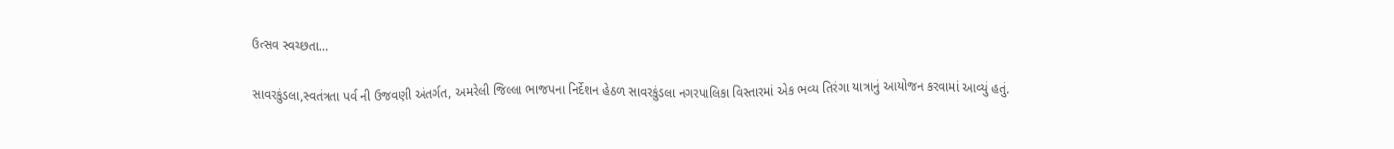ઉત્સવ સ્વચ્છતા…

સાવરકુંડલા,સ્વતંત્રતા પર્વ ની ઉજવણી અંતર્ગત, અમરેલી જિલ્લા ભાજપના નિર્દેશન હેઠળ સાવરકુંડલા નગરપાલિકા વિસ્તારમાં એક ભવ્ય તિરંગા યાત્રાનું આયોજન કરવામાં આવ્યું હતું.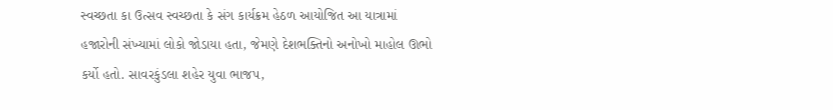સ્વચ્છતા કા ઉત્સવ સ્વચ્છતા કે સંગ કાર્યક્રમ હેઠળ આયોજિત આ યાત્રામાં હજારોની સંખ્યામાં લોકો જોડાયા હતા, જેમણે દેશભક્તિનો અનોખો માહોલ ઊભો કર્યો હતો. સાવરકુંડલા શહેર યુવા ભાજપ,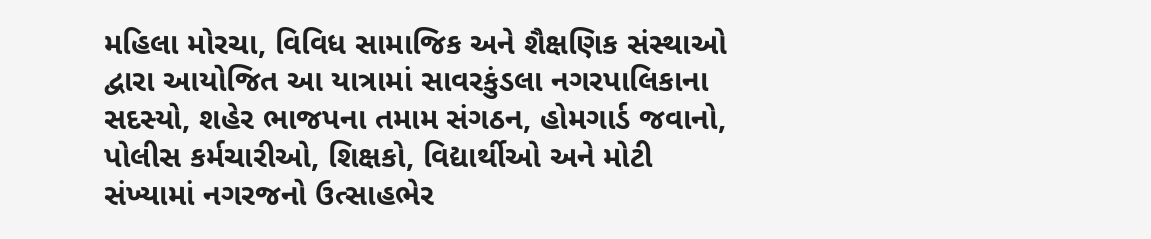મહિલા મોરચા, વિવિધ સામાજિક અને શૈક્ષણિક સંસ્થાઓ દ્વારા આયોજિત આ યાત્રામાં સાવરકુંડલા નગરપાલિકાના સદસ્યો, શહેર ભાજપના તમામ સંગઠન, હોમગાર્ડ જવાનો, પોલીસ કર્મચારીઓ, શિક્ષકો, વિદ્યાર્થીઓ અને મોટી સંખ્યામાં નગરજનો ઉત્સાહભેર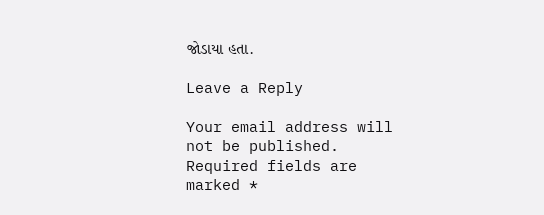જોડાયા હતા.

Leave a Reply

Your email address will not be published. Required fields are marked *